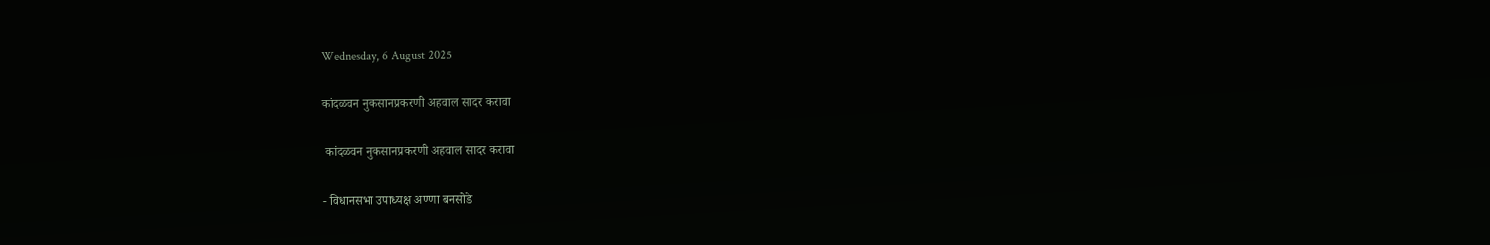Wednesday, 6 August 2025

कांदळवन नुकसानप्रकरणी अहवाल सादर करावा

 कांदळवन नुकसानप्रकरणी अहवाल सादर करावा

- विधानसभा उपाध्यक्ष अण्णा बनसोडे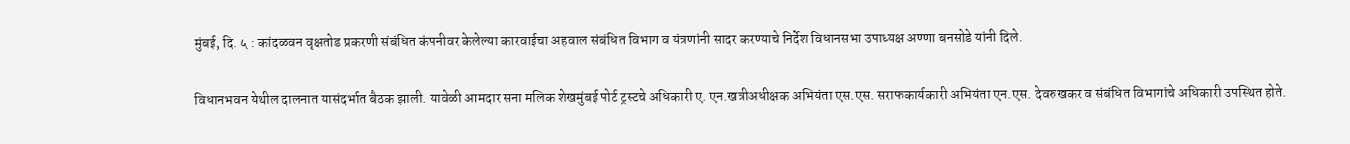मुंबई, दि. ५ : कांदळवन वृक्षतोड प्रकरणी संबंधित कंपनीवर केलेल्या कारवाईचा अहवाल संबंधित विभाग व यंत्रणांनी सादर करण्याचे निर्देश विधानसभा उपाध्यक्ष अण्णा बनसोडे यांनी दिले.

विधानभवन येथील दालनात यासंदर्भात बैठक झाली. यावेळी आमदार सना मलिक शेखमुंबई पोर्ट ट्रस्टचे अधिकारी ए. एन.खत्रीअधीक्षक अभियंता एस.एस. सराफकार्यकारी अभियंता एन.एस. देवरुखकर व संबंधित विभागांचे अधिकारी उपस्थित होते.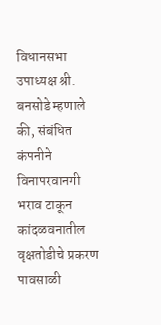विधानसभा उपाध्यक्ष श्री. बनसोडे म्हणाले की, संबंधित कंपनीने विनापरवानगी भराव टाकून कांदळवनातील वृक्षतोडीचे प्रकरण पावसाळी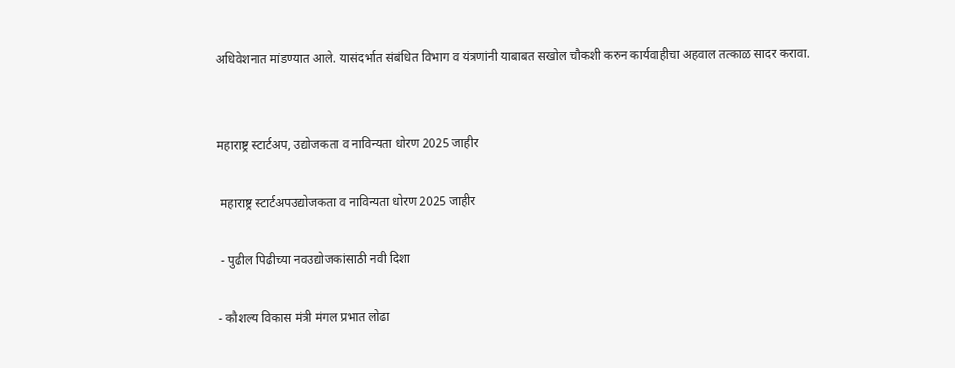अधिवेशनात मांडण्यात आले. यासंदर्भात संबंधित विभाग व यंत्रणांनी याबाबत सखोल चौकशी करुन कार्यवाहीचा अहवाल तत्काळ सादर करावा.


महाराष्ट्र स्टार्टअप, उद्योजकता व नाविन्यता धोरण 2025 जाहीर

 महाराष्ट्र स्टार्टअपउद्योजकता व नाविन्यता धोरण 2025 जाहीर

 - पुढील पिढीच्या नवउद्योजकांसाठी नवी दिशा

- कौशल्य विकास मंत्री मंगल प्रभात लोढा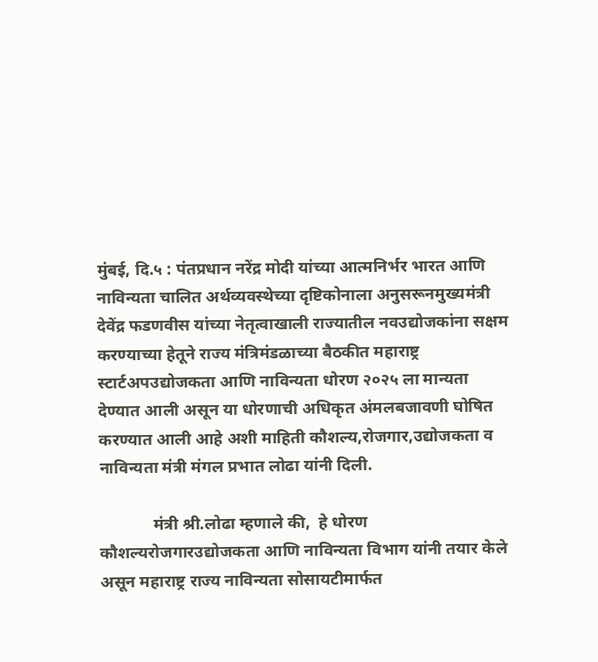मुंबई, दि.५ : पंतप्रधान नरेंद्र मोदी यांच्या आत्मनिर्भर भारत आणि नाविन्यता चालित अर्थव्यवस्थेच्या दृष्टिकोनाला अनुसरूनमुख्यमंत्री देवेंद्र फडणवीस यांच्या नेतृत्वाखाली राज्यातील नवउद्योजकांना सक्षम करण्याच्या हेतूने राज्य मंत्रिमंडळाच्या बैठकीत महाराष्ट्र स्टार्टअपउद्योजकता आणि नाविन्यता धोरण २०२५ ला मान्यता देण्यात आली असून या धोरणाची अधिकृत अंमलबजावणी घोषित करण्यात आली आहे अशी माहिती कौशल्य,रोजगार,उद्योजकता व नाविन्यता मंत्री मंगल प्रभात लोढा यांनी दिली.

             मंत्री श्री.लोढा म्हणाले की,  हे धोरण कौशल्यरोजगारउद्योजकता आणि नाविन्यता विभाग यांनी तयार केले असून महाराष्ट्र राज्य नाविन्यता सोसायटीमार्फत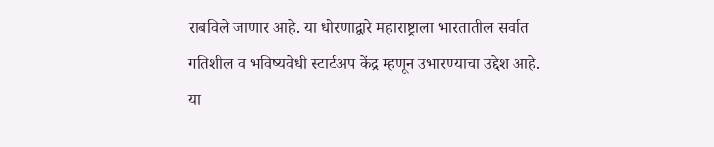राबविले जाणार आहे. या धोरणाद्वारे महाराष्ट्राला भारतातील सर्वात गतिशील व भविष्यवेधी स्टार्टअप केंद्र म्हणून उभारण्याचा उद्देश आहे. या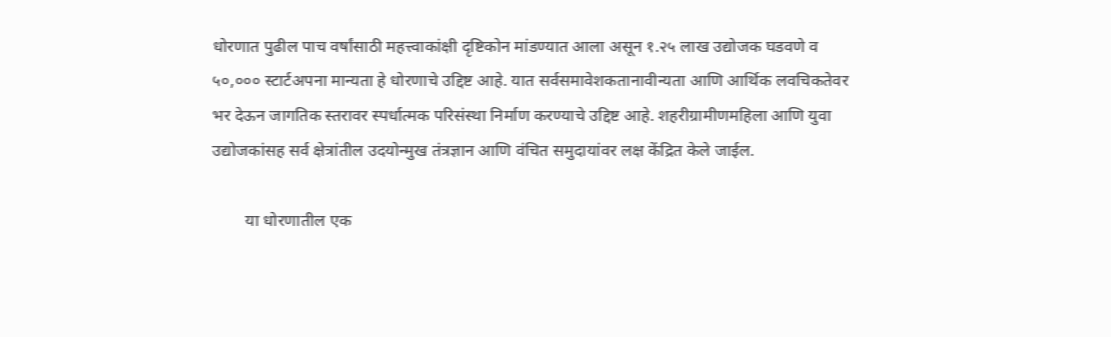धोरणात पुढील पाच वर्षांसाठी महत्त्वाकांक्षी दृष्टिकोन मांडण्यात आला असून १.२५ लाख उद्योजक घडवणे व ५०,००० स्टार्टअपना मान्यता हे धोरणाचे उद्दिष्ट आहे. यात सर्वसमावेशकतानावीन्यता आणि आर्थिक लवचिकतेवर भर देऊन जागतिक स्तरावर स्पर्धात्मक परिसंस्था निर्माण करण्याचे उद्दिष्ट आहे. शहरीग्रामीणमहिला आणि युवा उद्योजकांसह सर्व क्षेत्रांतील उदयोन्मुख तंत्रज्ञान आणि वंचित समुदायांवर लक्ष केंद्रित केले जाईल.

        या धोरणातील एक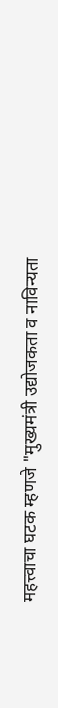महत्त्वाचा घटक म्हणजे "मुख्यमंत्री उद्योजकता व नाविन्यता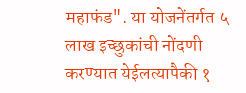महाफंड". या योजनेंतर्गत ५ लाख इच्छुकांची नोंदणी करण्यात येईलत्यापैकी १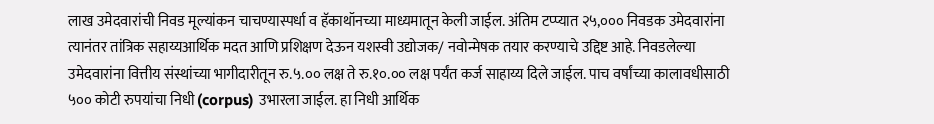लाख उमेदवारांची निवड मूल्यांकन चाचण्यास्पर्धा व हॅकाथॉनच्या माध्यमातून केली जाईल. अंतिम टप्प्यात २५,००० निवडक उमेदवारांना त्यानंतर तांत्रिक सहाय्यआर्थिक मदत आणि प्रशिक्षण देऊन यशस्वी उद्योजक/ नवोन्मेषक तयार करण्याचे उद्दिष्ट आहे. निवडलेल्या उमेदवारांना वित्तीय संस्थांच्या भागीदारीतून रु.५.०० लक्ष ते रु.१०.०० लक्ष पर्यंत कर्ज साहाय्य दिले जाईल. पाच वर्षांच्या कालावधीसाठी ५०० कोटी रुपयांचा निधी (corpus) उभारला जाईल. हा निधी आर्थिक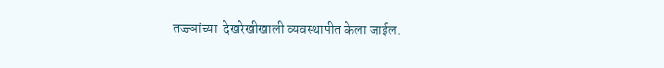तज्ज्ञांच्या  देखरेखीखाली व्यवस्थापीत केला जाईल.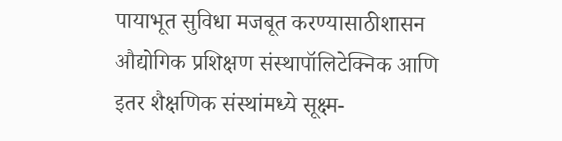पायाभूत सुविधा मजबूत करण्यासाठीशासन औद्योगिक प्रशिक्षण संस्थापॉलिटेक्निक आणि इतर शैक्षणिक संस्थांमध्ये सूक्ष्म-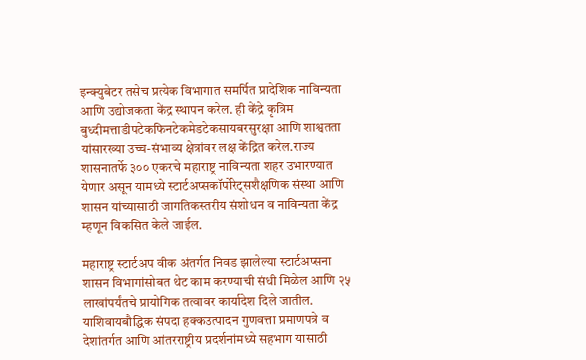इन्क्युबेटर तसेच प्रत्येक विभागात समर्पित प्रादेशिक नाविन्यता आणि उद्योजकता केंद्र स्थापन करेल. ही केंद्रे कृत्रिम बुध्दीमत्ताडीपटेकफिनटेकमेडटेकसायबरसुरक्षा आणि शाश्वतता यांसारख्या उच्च-संभाव्य क्षेत्रांवर लक्ष केंद्रित करेल.राज्य शासनातर्फे ३०० एकरचे महाराष्ट्र नाविन्यता शहर उभारण्यात येणार असून यामध्ये स्टार्टअप्सकॉर्पोरेट्सशैक्षणिक संस्था आणि शासन यांच्यासाठी जागतिकस्तरीय संशोधन व नाविन्यता केंद्र म्हणून विकसित केले जाईल.

महाराष्ट्र स्टार्टअप वीक अंतर्गत निवड झालेल्या स्टार्टअप्सना शासन विभागांसोबत थेट काम करण्याची संधी मिळेल आणि २५ लाखांपर्यंतचे प्रायोगिक तत्वावर कार्यादेश दिले जातील. याशिवायबौद्धिक संपदा हक्कउत्पादन गुणवत्ता प्रमाणपत्रे व देशांतर्गत आणि आंतरराष्ट्रीय प्रदर्शनांमध्ये सहभाग यासाठी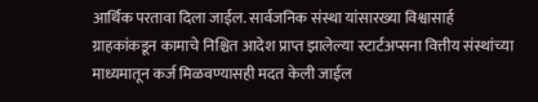आर्थिक परतावा दिला जाईल. सार्वजनिक संस्था यांसारख्या विश्वासार्ह ग्राहकांकडून कामाचे निश्चित आदेश प्राप्त झालेल्या स्टार्टअप्सना वित्तीय संस्थांच्या माध्यमातून कर्ज मिळवण्यासही मदत केली जाईल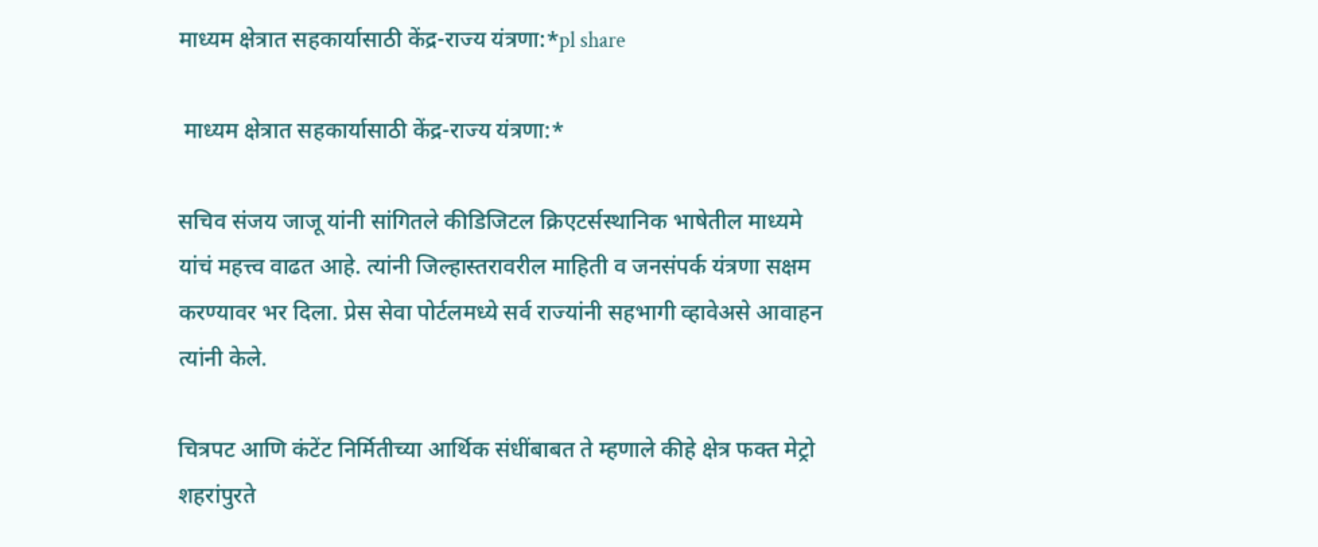माध्यम क्षेत्रात सहकार्यासाठी केंद्र-राज्य यंत्रणा:*pl share

 माध्यम क्षेत्रात सहकार्यासाठी केंद्र-राज्य यंत्रणा:*

सचिव संजय जाजू यांनी सांगितले कीडिजिटल क्रिएटर्सस्थानिक भाषेतील माध्यमे यांचं महत्त्व वाढत आहे. त्यांनी जिल्हास्तरावरील माहिती व जनसंपर्क यंत्रणा सक्षम करण्यावर भर दिला. प्रेस सेवा पोर्टलमध्ये सर्व राज्यांनी सहभागी व्हावेअसे आवाहन त्यांनी केले.

चित्रपट आणि कंटेंट निर्मितीच्या आर्थिक संधींबाबत ते म्हणाले कीहे क्षेत्र फक्त मेट्रो शहरांपुरते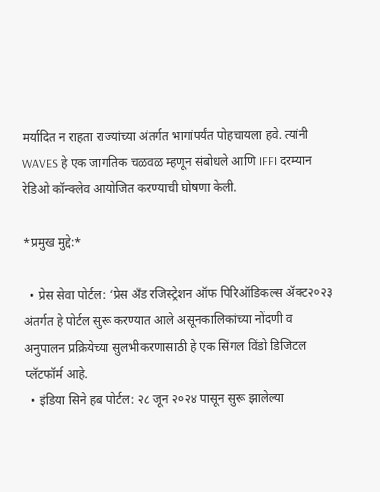मर्यादित न राहता राज्यांच्या अंतर्गत भागांपर्यंत पोहचायला हवे. त्यांनी WAVES हे एक जागतिक चळवळ म्हणून संबोधले आणि IFFI दरम्यान रेडिओ कॉन्क्लेव आयोजित करण्याची घोषणा केली.

*प्रमुख मुद्दे:*

  • प्रेस सेवा पोर्टल: ‘प्रेस अँड रजिस्ट्रेशन ऑफ पिरिऑडिकल्स ॲक्ट२०२३ अंतर्गत हे पोर्टल सुरू करण्यात आले असूनकालिकांच्या नोंदणी व अनुपालन प्रक्रियेच्या सुलभीकरणासाठी हे एक सिंगल विंडो डिजिटल प्लॅटफॉर्म आहे.
  • इंडिया सिने हब पोर्टल: २८ जून २०२४ पासून सुरू झालेल्या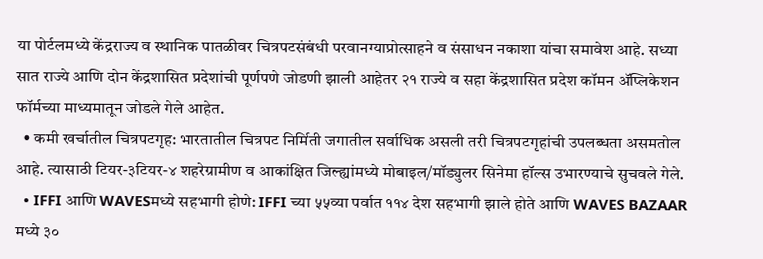या पोर्टलमध्ये केंद्रराज्य व स्थानिक पातळीवर चित्रपटसंबंधी परवानग्याप्रोत्साहने व संसाधन नकाशा यांचा समावेश आहे. सध्या सात राज्ये आणि दोन केंद्रशासित प्रदेशांची पूर्णपणे जोडणी झाली आहेतर २१ राज्ये व सहा केंद्रशासित प्रदेश कॉमन ॲप्लिकेशन फॉर्मच्या माध्यमातून जोडले गेले आहेत.
  • कमी खर्चातील चित्रपटगृह: भारतातील चित्रपट निर्मिती जगातील सर्वाधिक असली तरी चित्रपटगृहांची उपलब्धता असमतोल आहे. त्यासाठी टियर-३टियर-४ शहरेग्रामीण व आकांक्षित जिल्ह्यांमध्ये मोबाइल/मॉड्युलर सिनेमा हॉल्स उभारण्याचे सुचवले गेले.
  • IFFI आणि WAVESमध्ये सहभागी होणे: IFFI च्या ५५व्या पर्वात ११४ देश सहभागी झाले होते आणि WAVES BAZAAR मध्ये ३०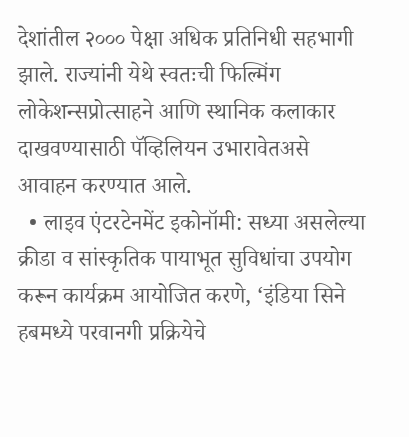देशांतील २००० पेक्षा अधिक प्रतिनिधी सहभागी झाले. राज्यांनी येथे स्वतःची फिल्मिंग लोकेशन्सप्रोत्साहने आणि स्थानिक कलाकार दाखवण्यासाठी पॅव्हिलियन उभारावेतअसे आवाहन करण्यात आले.
  • लाइव एंटरटेनमेंट इकोनॉमी: सध्या असलेल्या क्रीडा व सांस्कृतिक पायाभूत सुविधांचा उपयोग करून कार्यक्रम आयोजित करणे, ‘इंडिया सिने हबमध्ये परवानगी प्रक्रियेचे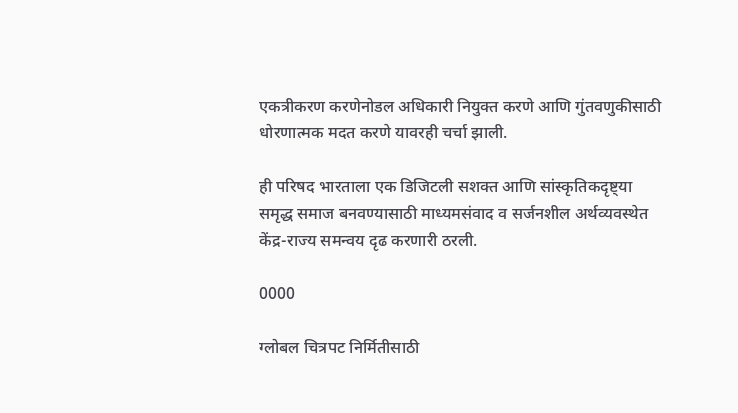एकत्रीकरण करणेनोडल अधिकारी नियुक्त करणे आणि गुंतवणुकीसाठी धोरणात्मक मदत करणे यावरही चर्चा झाली.

ही परिषद भारताला एक डिजिटली सशक्त आणि सांस्कृतिकदृष्ट्या समृद्ध समाज बनवण्यासाठी माध्यमसंवाद व सर्जनशील अर्थव्यवस्थेत केंद्र-राज्य समन्वय दृढ करणारी ठरली.

0000

ग्लोबल चित्रपट निर्मितीसाठी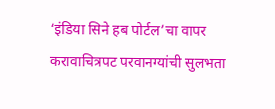‘इंडिया सिने हब पोर्टल’चा वापर करावाचित्रपट परवानग्यांची सुलभता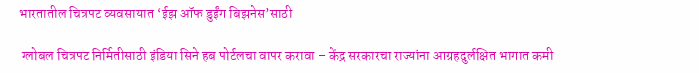भारतातील चित्रपट व्यवसायात ‘ईझ ऑफ डुईंग बिझनेस’साठी

 ग्लोबल चित्रपट निर्मितीसाठी इंडिया सिने हब पोर्टलचा वापर करावा – केंद्र सरकारचा राज्यांना आग्रहदुर्लक्षित भागात कमी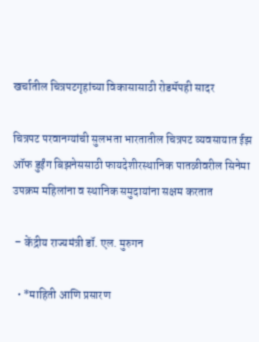खर्चातील चित्रपटगृहांच्या विकासासाठी रोडमॅपही सादर

चित्रपट परवानग्यांची सुलभता भारतातील चित्रपट व्यवसायात ईझ ऑफ डुईंग बिझनेससाठी फायदेशीरस्थानिक पातळीवरील सिनेमा उपक्रम महिलांना व स्थानिक समुदायांना सक्षम करतात

 – केंद्रीय राज्यमंत्री डॉ. एल. मुरुगन

  • *माहिती आणि प्रसारण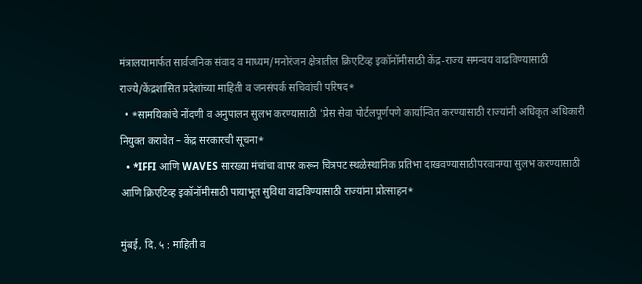मंत्रालयामार्फत सार्वजनिक संवाद व माध्यम/मनोरंजन क्षेत्रातील क्रिएटिव्ह इकॉनॉमीसाठी केंद्र-राज्य समन्वय वाढविण्यासाठी राज्ये/केंद्रशासित प्रदेशांच्या माहिती व जनसंपर्क सचिवांची परिषद*
  • *सामयिकांचे नोंदणी व अनुपालन सुलभ करण्यासाठी 'प्रेस सेवा पोर्टलपूर्णपणे कार्यान्वित करण्यासाठी राज्यांनी अधिकृत अधिकारी नियुक्त करावेत – केंद्र सरकारची सूचना*
  • *IFFI आणि WAVES सारख्या मंचांचा वापर करून चित्रपट स्थळेस्थानिक प्रतिभा दाखवण्यासाठीपरवानग्या सुलभ करण्यासाठी आणि क्रिएटिव्ह इकॉनॉमीसाठी पायाभूत सुविधा वाढविण्यासाठी राज्यांना प्रोत्साहन*

मुंबई, दि. ५ : माहिती व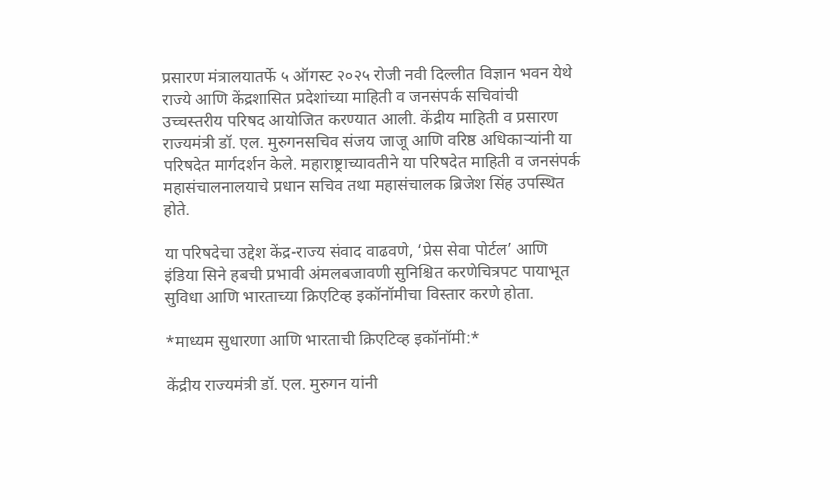प्रसारण मंत्रालयातर्फे ५ ऑगस्ट २०२५ रोजी नवी दिल्लीत विज्ञान भवन येथे राज्ये आणि केंद्रशासित प्रदेशांच्या माहिती व जनसंपर्क सचिवांची उच्चस्तरीय परिषद आयोजित करण्यात आली. केंद्रीय माहिती व प्रसारण राज्यमंत्री डॉ. एल. मुरुगनसचिव संजय जाजू आणि वरिष्ठ अधिकाऱ्यांनी या परिषदेत मार्गदर्शन केले. महाराष्ट्राच्यावतीने या परिषदेत माहिती व जनसंपर्क महासंचालनालयाचे प्रधान सचिव तथा महासंचालक ब्रिजेश सिंह उपस्थित होते.

या परिषदेचा उद्देश केंद्र-राज्य संवाद वाढवणे, ‘प्रेस सेवा पोर्टल’ आणि इंडिया सिने हबची प्रभावी अंमलबजावणी सुनिश्चित करणेचित्रपट पायाभूत सुविधा आणि भारताच्या क्रिएटिव्ह इकॉनॉमीचा विस्तार करणे होता.

*माध्यम सुधारणा आणि भारताची क्रिएटिव्ह इकॉनॉमी:*

केंद्रीय राज्यमंत्री डॉ. एल. मुरुगन यांनी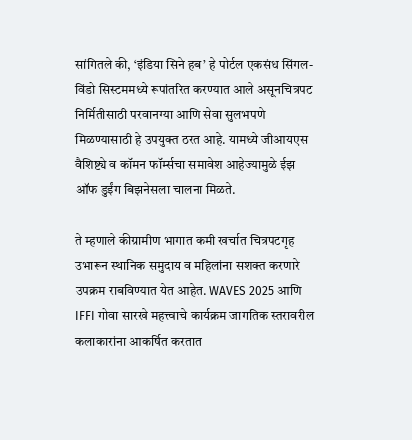सांगितले की, ‘इंडिया सिने हब’ हे पोर्टल एकसंध सिंगल- विंडो सिस्टममध्ये रूपांतरित करण्यात आले असूनचित्रपट निर्मितीसाठी परवानग्या आणि सेवा सुलभपणे मिळण्यासाठी हे उपयुक्त ठरत आहे. यामध्ये जीआयएस वैशिष्ट्ये व कॉमन फॉर्म्सचा समावेश आहेज्यामुळे ईझ ऑफ डुईंग बिझनेसला चालना मिळते.

ते म्हणाले कीग्रामीण भागात कमी खर्चात चित्रपटगृह उभारून स्थानिक समुदाय व महिलांना सशक्त करणारे उपक्रम राबविण्यात येत आहेत. WAVES 2025 आणि IFFI गोवा सारखे महत्त्वाचे कार्यक्रम जागतिक स्तरावरील कलाकारांना आकर्षित करतात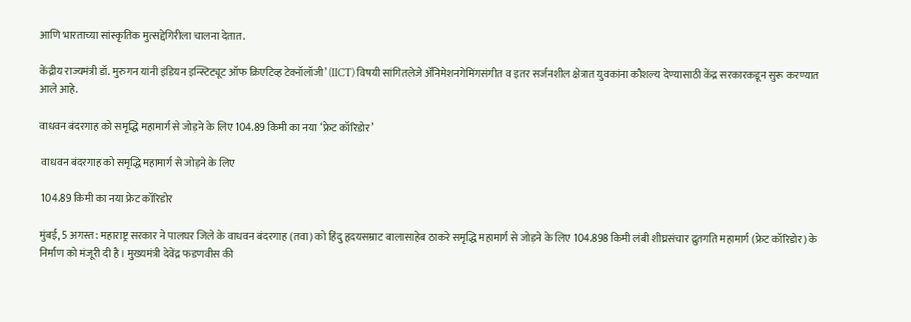आणि भारताच्या सांस्कृतिक मुत्सद्देगिरीला चालना देतात.

केंद्रीय राज्यमंत्री डॉ. मुरुगन यांनी इंडियन इन्स्टिट्यूट ऑफ क्रिएटिव्ह टेक्नॉलॉजी’ (IICT) विषयी सांगितलेजे ॲनिमेशनगेमिंगसंगीत व इतर सर्जनशील क्षेत्रात युवकांना कौशल्य देण्यासाठी केंद्र सरकारकडून सुरू करण्यात आले आहे.

वाधवन बंदरगाह को समृद्धि महामार्ग से जोड़ने के लिए 104.89 किमी का नया ‘फ्रेट कॉरिडोर’

 वाधवन बंदरगाह को समृद्धि महामार्ग से जोड़ने के लिए

 104.89 किमी का नया फ्रेट कॉरिडोर

मुंबई, 5 अगस्त: महाराष्ट्र सरकार ने पालघर जिले के वाधवन बंदरगाह (तवा) को हिंदु हृदयसम्राट बालासाहेब ठाकरे समृद्धि महामार्ग से जोड़ने के लिए 104.898 किमी लंबी शीघ्रसंचार द्रुतगति महामार्ग (फ्रेट कॉरिडोर) के निर्माण को मंजूरी दी है। मुख्यमंत्री देवेंद्र फडणवीस की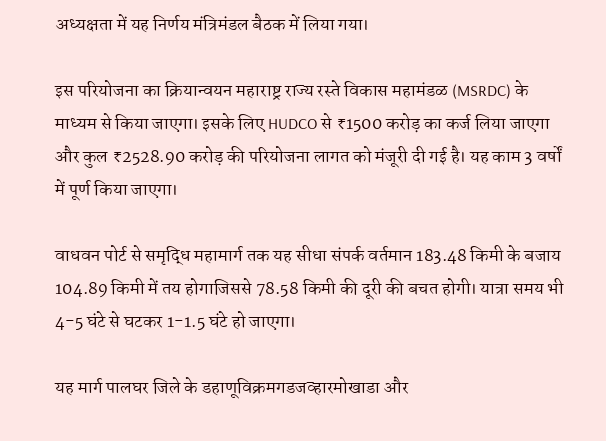अध्यक्षता में यह निर्णय मंत्रिमंडल बैठक में लिया गया।

इस परियोजना का क्रियान्वयन महाराष्ट्र राज्य रस्ते विकास महामंडळ (MSRDC) के माध्यम से किया जाएगा। इसके लिए HUDCO से ₹1500 करोड़ का कर्ज लिया जाएगा और कुल ₹2528.90 करोड़ की परियोजना लागत को मंजूरी दी गई है। यह काम 3 वर्षों में पूर्ण किया जाएगा।

वाधवन पोर्ट से समृद्धि महामार्ग तक यह सीधा संपर्क वर्तमान 183.48 किमी के बजाय 104.89 किमी में तय होगाजिससे 78.58 किमी की दूरी की बचत होगी। यात्रा समय भी 4-5 घंटे से घटकर 1-1.5 घंटे हो जाएगा।

यह मार्ग पालघर जिले के डहाणूविक्रमगडजव्हारमोखाडा और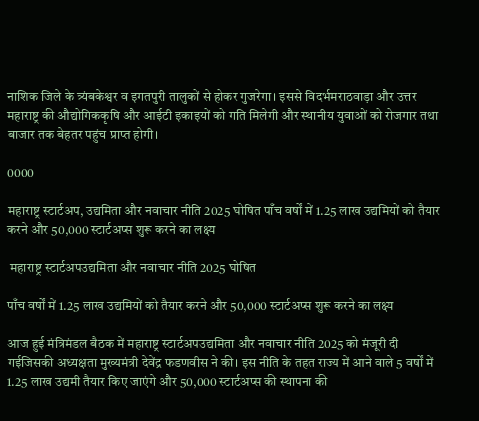नाशिक जिले के त्र्यंबकेश्वर व इगतपुरी तालुकों से होकर गुजरेगा। इससे विदर्भमराठवाड़ा और उत्तर महाराष्ट्र की औद्योगिककृषि और आईटी इकाइयों को गति मिलेगी और स्थानीय युवाओं को रोजगार तथा बाजार तक बेहतर पहुंच प्राप्त होगी।

0000

महाराष्ट्र स्टार्टअप, उद्यमिता और नवाचार नीति 2025 घोषित पाँच वर्षों में 1.25 लाख उद्यमियों को तैयार करने और 50,000 स्टार्टअप्स शुरू करने का लक्ष्य

 महाराष्ट्र स्टार्टअपउद्यमिता और नवाचार नीति 2025 घोषित

पाँच वर्षों में 1.25 लाख उद्यमियों को तैयार करने और 50,000 स्टार्टअप्स शुरू करने का लक्ष्य

आज हुई मंत्रिमंडल बैठक में महाराष्ट्र स्टार्टअपउद्यमिता और नवाचार नीति 2025 को मंजूरी दी गईजिसकी अध्यक्षता मुख्यमंत्री देवेंद्र फडणवीस ने की। इस नीति के तहत राज्य में आने वाले 5 वर्षों में 1.25 लाख उद्यमी तैयार किए जाएंगे और 50,000 स्टार्टअप्स की स्थापना की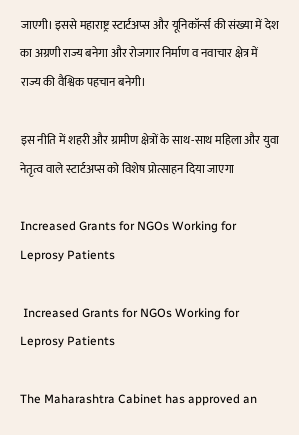जाएगी। इससे महाराष्ट्र स्टार्टअप्स और यूनिकॉर्न्स की संख्या में देश का अग्रणी राज्य बनेगा और रोजगार निर्माण व नवाचार क्षेत्र में राज्य की वैश्विक पहचान बनेगी।

इस नीति में शहरी और ग्रामीण क्षेत्रों के साथ-साथ महिला और युवा नेतृत्व वाले स्टार्टअप्स को विशेष प्रोत्साहन दिया जाएगा

Increased Grants for NGOs Working for Leprosy Patients

 Increased Grants for NGOs Working for Leprosy Patients

The Maharashtra Cabinet has approved an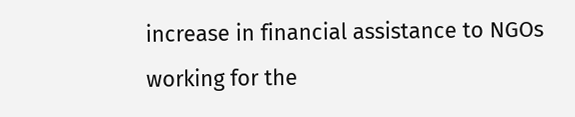increase in financial assistance to NGOs working for the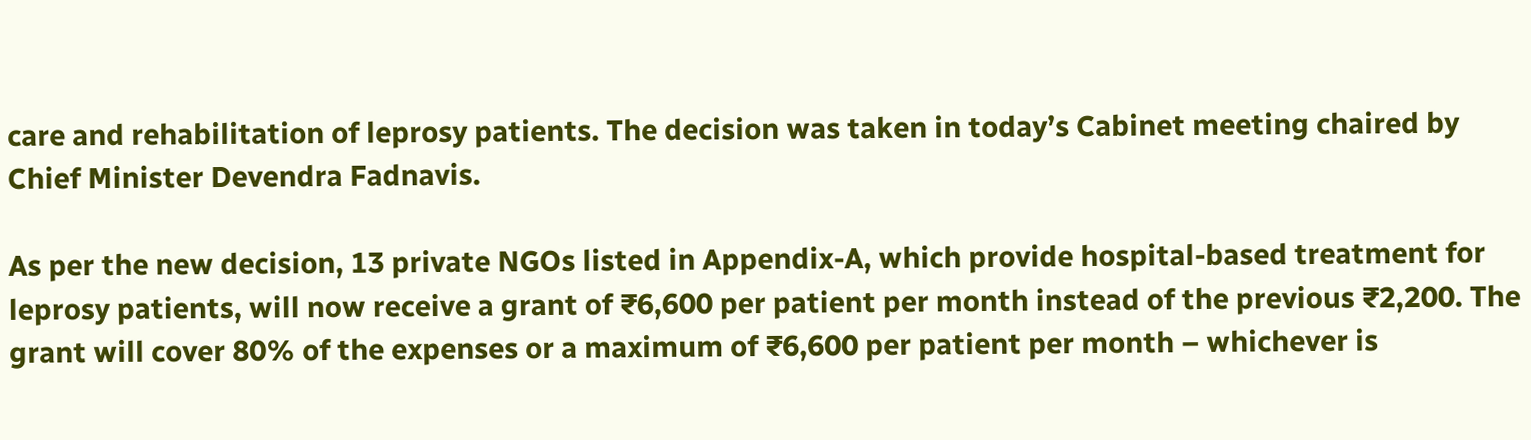care and rehabilitation of leprosy patients. The decision was taken in today’s Cabinet meeting chaired by Chief Minister Devendra Fadnavis.

As per the new decision, 13 private NGOs listed in Appendix-A, which provide hospital-based treatment for leprosy patients, will now receive a grant of ₹6,600 per patient per month instead of the previous ₹2,200. The grant will cover 80% of the expenses or a maximum of ₹6,600 per patient per month – whichever is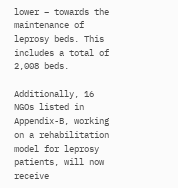lower – towards the maintenance of leprosy beds. This includes a total of 2,008 beds.

Additionally, 16 NGOs listed in Appendix-B, working on a rehabilitation model for leprosy patients, will now receive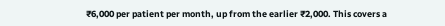₹6,000 per patient per month, up from the earlier ₹2,000. This covers a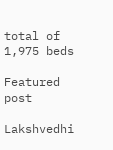total of 1,975 beds

Featured post

Lakshvedhi